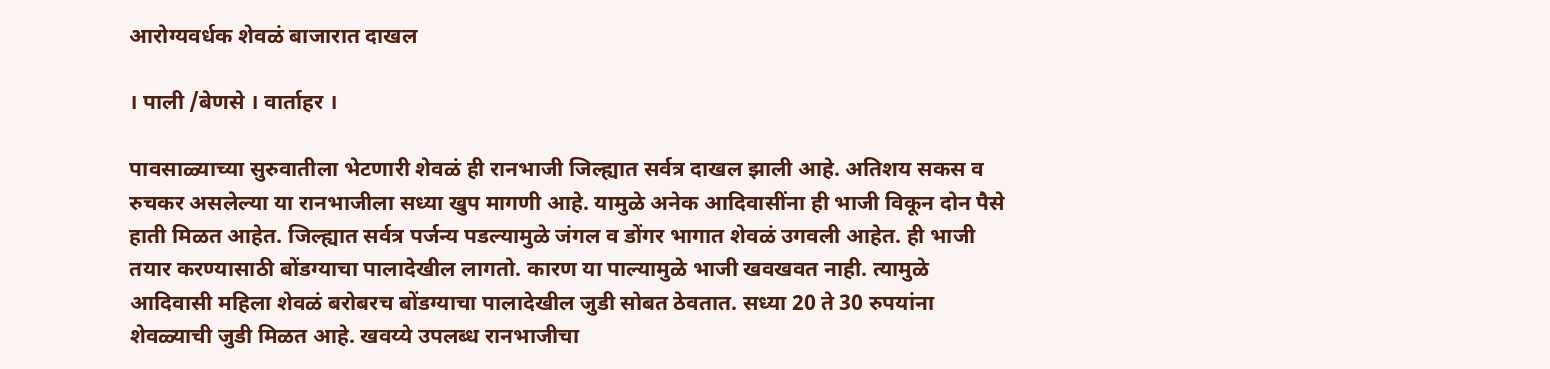आरोग्यवर्धक शेवळं बाजारात दाखल

। पाली /बेणसे । वार्ताहर ।

पावसाळ्याच्या सुरुवातीला भेटणारी शेवळं ही रानभाजी जिल्ह्यात सर्वत्र दाखल झाली आहे. अतिशय सकस व रुचकर असलेल्या या रानभाजीला सध्या खुप मागणी आहे. यामुळे अनेक आदिवासींना ही भाजी विकून दोन पैसे हाती मिळत आहेत. जिल्ह्यात सर्वत्र पर्जन्य पडल्यामुळे जंगल व डोंगर भागात शेवळं उगवली आहेत. ही भाजी तयार करण्यासाठी बोंडग्याचा पालादेखील लागतो. कारण या पाल्यामुळे भाजी खवखवत नाही. त्यामुळे आदिवासी महिला शेवळं बरोबरच बोंडग्याचा पालादेखील जुडी सोबत ठेवतात. सध्या 20 ते 30 रुपयांना शेवळ्याची जुडी मिळत आहे. खवय्ये उपलब्ध रानभाजीचा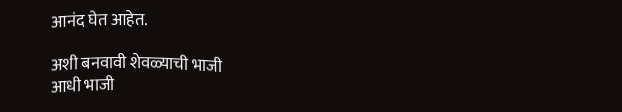आनंद घेत आहेत.

अशी बनवावी शेवळ्याची भाजी
आधी भाजी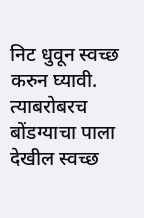निट धुवून स्वच्छ करुन घ्यावी. त्याबरोबरच बोंडग्याचा पाला देखील स्वच्छ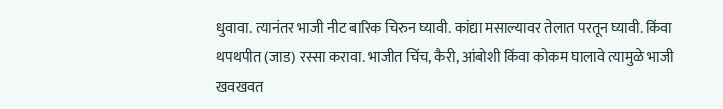धुवावा. त्यानंतर भाजी नीट बारिक चिरुन घ्यावी. कांद्या मसाल्यावर तेलात परतून घ्यावी. किंवा थपथपीत (जाड) रस्सा करावा. भाजीत चिंच, कैरी, आंबोशी किंवा कोकम घालावे त्यामुळे भाजी खवखवत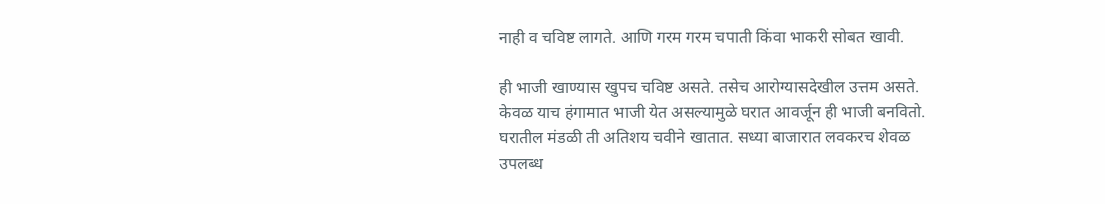नाही व चविष्ट लागते. आणि गरम गरम चपाती किंवा भाकरी सोबत खावी.

ही भाजी खाण्यास खुपच चविष्ट असते. तसेच आरोग्यासदेखील उत्तम असते. केवळ याच हंगामात भाजी येत असल्यामुळे घरात आवर्जून ही भाजी बनवितो. घरातील मंडळी ती अतिशय चवीने खातात. सध्या बाजारात लवकरच शेवळ उपलब्ध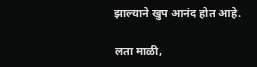झाल्याने खुप आनंद होत आहे.

लता माळी,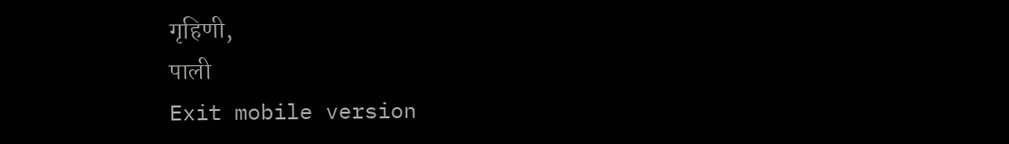गृहिणी,
पाली
Exit mobile version